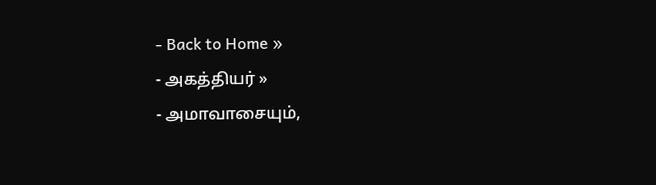- Back to Home »
- அகத்தியர் »
- அமாவாசையும்,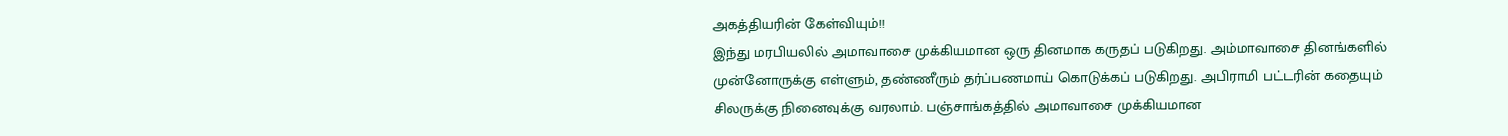அகத்தியரின் கேள்வியும்!!
இந்து மரபியலில் அமாவாசை முக்கியமான ஒரு தினமாக கருதப் படுகிறது. அம்மாவாசை தினங்களில் முன்னோருக்கு எள்ளும், தண்ணீரும் தர்ப்பணமாய் கொடுக்கப் படுகிறது. அபிராமி பட்டரின் கதையும் சிலருக்கு நினைவுக்கு வரலாம். பஞ்சாங்கத்தில் அமாவாசை முக்கியமான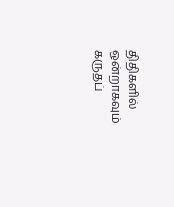திதிகளில் ஒன்றாகவும் கருதப்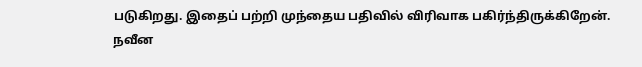படுகிறது. இதைப் பற்றி முந்தைய பதிவில் விரிவாக பகிர்ந்திருக்கிறேன்.
நவீன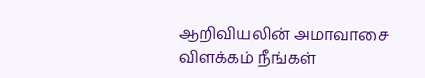ஆறிவியலின் அமாவாசை விளக்கம் நீங்கள்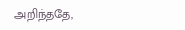அறிந்ததே,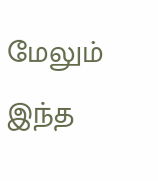மேலும் இந்த